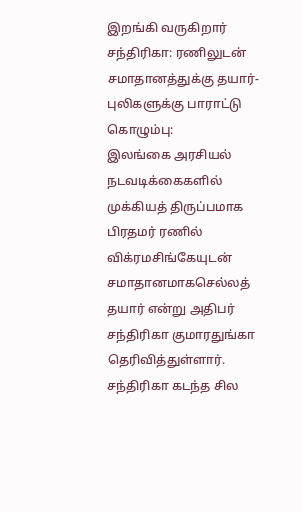இறங்கி வருகிறார் சந்திரிகா: ரணிலுடன் சமாதானத்துக்கு தயார்- புலிகளுக்கு பாராட்டு
கொழும்பு:
இலங்கை அரசியல் நடவடிக்கைகளில் முக்கியத் திருப்பமாக பிரதமர் ரணில் விக்ரமசிங்கேயுடன் சமாதானமாகசெல்லத் தயார் என்று அதிபர் சந்திரிகா குமாரதுங்கா தெரிவித்துள்ளார்.
சந்திரிகா கடந்த சில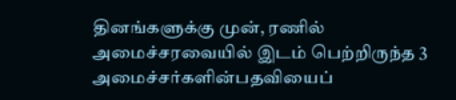தினங்களுக்கு முன், ரணில் அமைச்சரவையில் இடம் பெற்றிருந்த 3 அமைச்சர்களின்பதவியைப்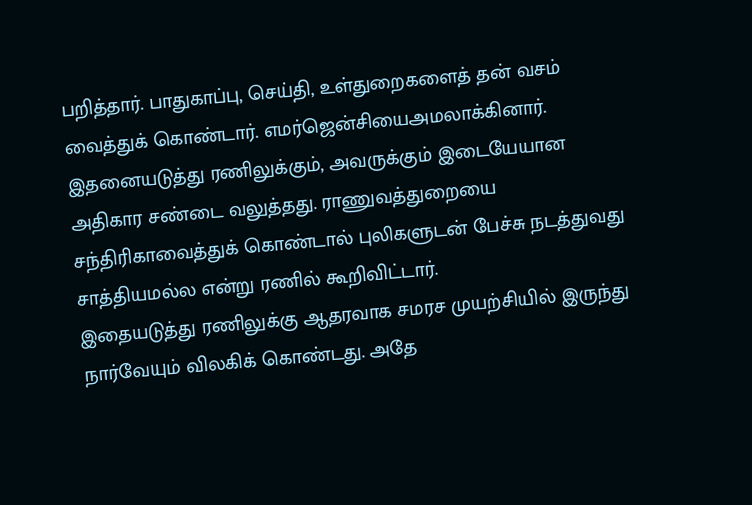பறித்தார். பாதுகாப்பு, செய்தி, உள்துறைகளைத் தன் வசம் வைத்துக் கொண்டார். எமர்ஜென்சியைஅமலாக்கினார்.
இதனையடுத்து ரணிலுக்கும், அவருக்கும் இடையேயான அதிகார சண்டை வலுத்தது. ராணுவத்துறையை சந்திரிகாவைத்துக் கொண்டால் புலிகளுடன் பேச்சு நடத்துவது சாத்தியமல்ல என்று ரணில் கூறிவிட்டார்.
இதையடுத்து ரணிலுக்கு ஆதரவாக சமரச முயற்சியில் இருந்து நார்வேயும் விலகிக் கொண்டது. அதே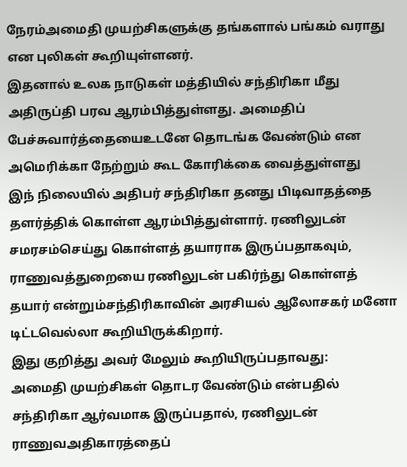நேரம்அமைதி முயற்சிகளுக்கு தங்களால் பங்கம் வராது என புலிகள் கூறியுள்ளனர்.
இதனால் உலக நாடுகள் மத்தியில் சந்திரிகா மீது அதிருப்தி பரவ ஆரம்பித்துள்ளது. அமைதிப் பேச்சுவார்த்தையைஉடனே தொடங்க வேண்டும் என அமெரிக்கா நேற்றும் கூட கோரிக்கை வைத்துள்ளது
இந் நிலையில் அதிபர் சந்திரிகா தனது பிடிவாதத்தை தளர்த்திக் கொள்ள ஆரம்பித்துள்ளார். ரணிலுடன் சமரசம்செய்து கொள்ளத் தயாராக இருப்பதாகவும், ராணுவத்துறையை ரணிலுடன் பகிர்ந்து கொள்ளத் தயார் என்றும்சந்திரிகாவின் அரசியல் ஆலோசகர் மனோ டிட்டவெல்லா கூறியிருக்கிறார்.
இது குறித்து அவர் மேலும் கூறியிருப்பதாவது:
அமைதி முயற்சிகள் தொடர வேண்டும் என்பதில் சந்திரிகா ஆர்வமாக இருப்பதால், ரணிலுடன் ராணுவஅதிகாரத்தைப்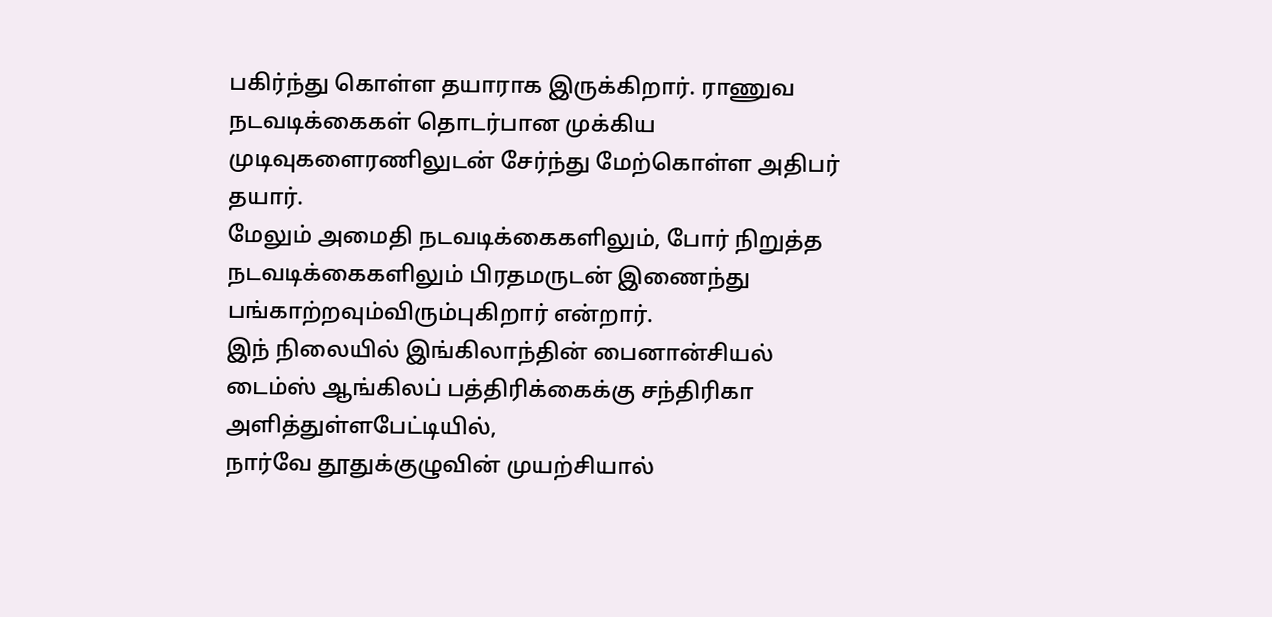பகிர்ந்து கொள்ள தயாராக இருக்கிறார். ராணுவ நடவடிக்கைகள் தொடர்பான முக்கிய முடிவுகளைரணிலுடன் சேர்ந்து மேற்கொள்ள அதிபர் தயார்.
மேலும் அமைதி நடவடிக்கைகளிலும், போர் நிறுத்த நடவடிக்கைகளிலும் பிரதமருடன் இணைந்து பங்காற்றவும்விரும்புகிறார் என்றார்.
இந் நிலையில் இங்கிலாந்தின் பைனான்சியல் டைம்ஸ் ஆங்கிலப் பத்திரிக்கைக்கு சந்திரிகா அளித்துள்ளபேட்டியில்,
நார்வே தூதுக்குழுவின் முயற்சியால்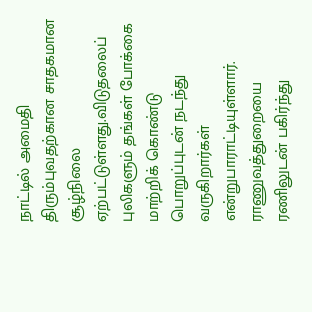நாட்டில் அமைதி திரும்புவதற்கான சாதகமான சூழ்நிலை ஏற்பட்டுள்ளது.விடுதலைப் புலிகளும் தங்கள் போக்கை மாற்றிக் கொண்டு பொறுப்புடன் நடந்து வருகிறார்கள் என்றுபாராட்டியுள்ளார்.
ராணுவத்துறையை ரணிலுடன் பகிர்ந்து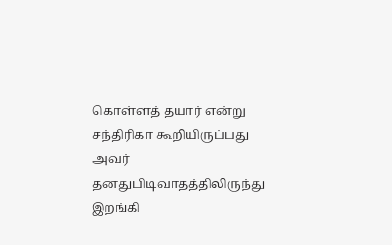கொள்ளத் தயார் என்று சந்திரிகா கூறியிருப்பது அவர் தனதுபிடிவாதத்திலிருந்து இறங்கி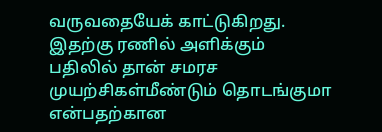வருவதையேக் காட்டுகிறது. இதற்கு ரணில் அளிக்கும் பதிலில் தான் சமரச முயற்சிகள்மீண்டும் தொடங்குமா என்பதற்கான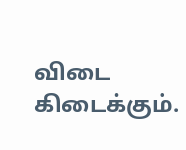விடை கிடைக்கும்.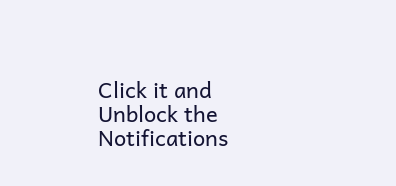Click it and Unblock the Notifications